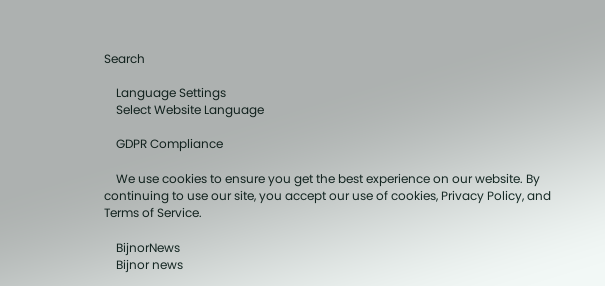Search

    Language Settings
    Select Website Language

    GDPR Compliance

    We use cookies to ensure you get the best experience on our website. By continuing to use our site, you accept our use of cookies, Privacy Policy, and Terms of Service.

    BijnorNews
    Bijnor news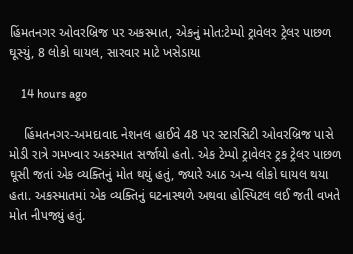હિંમતનગર ઓવરબ્રિજ પર અકસ્માત, એકનું મોત:ટેમ્પો ટ્રાવેલર ટ્રેલર પાછળ ઘૂસ્યું, 8 લોકો ઘાયલ, સારવાર માટે ખસેડાયા

    14 hours ago

    હિંમતનગર-અમદાવાદ નેશનલ હાઈવે 48 પર સ્ટારસિટી ઓવરબ્રિજ પાસે મોડી રાત્રે ગમખ્વાર અકસ્માત સર્જાયો હતો. એક ટેમ્પો ટ્રાવેલર ટ્રક ટ્રેલર પાછળ ઘૂસી જતાં એક વ્યક્તિનું મોત થયું હતું, જ્યારે આઠ અન્ય લોકો ઘાયલ થયા હતા. અકસ્માતમાં એક વ્યક્તિનું ઘટનાસ્થળે અથવા હોસ્પિટલ લઈ જતી વખતે મોત નીપજ્યું હતું.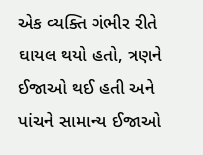એક વ્યક્તિ ગંભીર રીતે ઘાયલ થયો હતો, ત્રણને ઈજાઓ થઈ હતી અને પાંચને સામાન્ય ઈજાઓ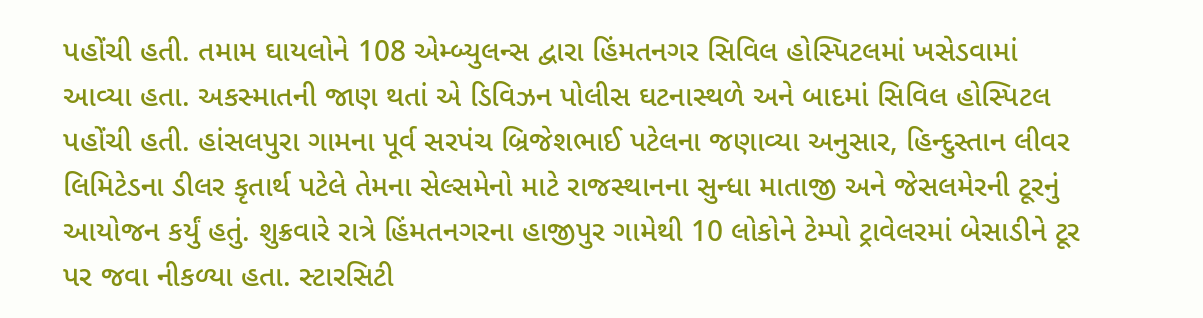પહોંચી હતી. તમામ ઘાયલોને 108 એમ્બ્યુલન્સ દ્વારા હિંમતનગર સિવિલ હોસ્પિટલમાં ખસેડવામાં આવ્યા હતા. અકસ્માતની જાણ થતાં એ ડિવિઝન પોલીસ ઘટનાસ્થળે અને બાદમાં સિવિલ હોસ્પિટલ પહોંચી હતી. હાંસલપુરા ગામના પૂર્વ સરપંચ બ્રિજેશભાઈ પટેલના જણાવ્યા અનુસાર, હિન્દુસ્તાન લીવર લિમિટેડના ડીલર કૃતાર્થ પટેલે તેમના સેલ્સમેનો માટે રાજસ્થાનના સુન્ધા માતાજી અને જેસલમેરની ટૂરનું આયોજન કર્યું હતું. શુક્રવારે રાત્રે હિંમતનગરના હાજીપુર ગામેથી 10 લોકોને ટેમ્પો ટ્રાવેલરમાં બેસાડીને ટૂર પર જવા નીકળ્યા હતા. સ્ટારસિટી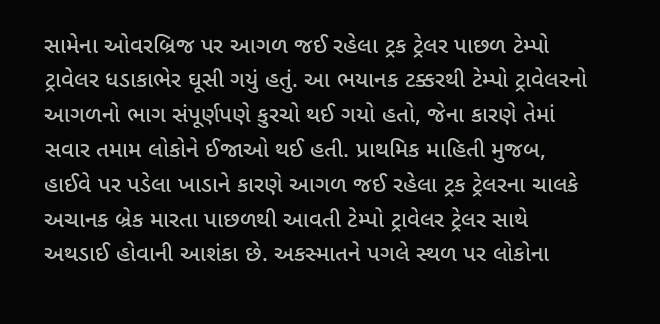સામેના ઓવરબ્રિજ પર આગળ જઈ રહેલા ટ્રક ટ્રેલર પાછળ ટેમ્પો ટ્રાવેલર ધડાકાભેર ઘૂસી ગયું હતું. આ ભયાનક ટક્કરથી ટેમ્પો ટ્રાવેલરનો આગળનો ભાગ સંપૂર્ણપણે કુરચો થઈ ગયો હતો, જેના કારણે તેમાં સવાર તમામ લોકોને ઈજાઓ થઈ હતી. પ્રાથમિક માહિતી મુજબ, હાઈવે પર પડેલા ખાડાને કારણે આગળ જઈ રહેલા ટ્રક ટ્રેલરના ચાલકે અચાનક બ્રેક મારતા પાછળથી આવતી ટેમ્પો ટ્રાવેલર ટ્રેલર સાથે અથડાઈ હોવાની આશંકા છે. અકસ્માતને પગલે સ્થળ પર લોકોના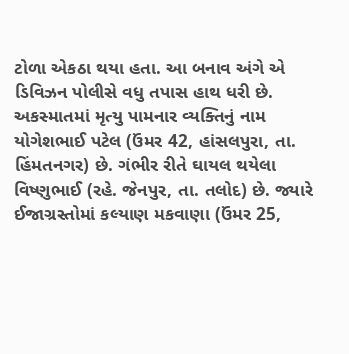ટોળા એકઠા થયા હતા. આ બનાવ અંગે એ ડિવિઝન પોલીસે વધુ તપાસ હાથ ધરી છે. અકસ્માતમાં મૃત્યુ પામનાર વ્યક્તિનું નામ યોગેશભાઈ પટેલ (ઉંમર 42, હાંસલપુરા, તા. હિંમતનગર) છે. ગંભીર રીતે ઘાયલ થયેલા વિષ્ણુભાઈ (રહે. જેનપુર, તા. તલોદ) છે. જ્યારે ઈજાગ્રસ્તોમાં કલ્યાણ મકવાણા (ઉંમર 25,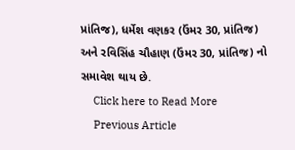પ્રાંતિજ), ધર્મેશ વણકર (ઉંમર 30, પ્રાંતિજ) અને રવિસિંહ ચૌહાણ (ઉંમર 30, પ્રાંતિજ) નો સમાવેશ થાય છે.
    Click here to Read More
    Previous Article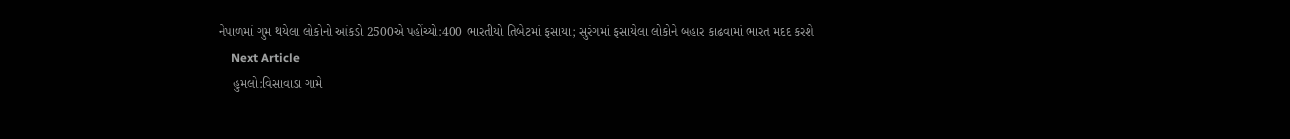નેપાળમાં ગુમ થયેલા લોકોનો આંકડો 2500એ પહોંચ્યો:400 ભારતીયો તિબેટમાં ફસાયા; સુરંગમાં ફસાયેલા લોકોને બહાર કાઢવામાં ભારત મદદ કરશે
    Next Article
    હુમલો:વિસાવાડા ગામે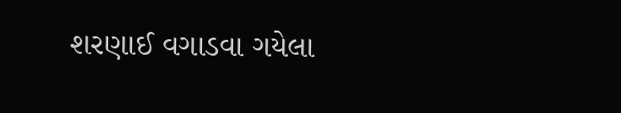શરણાઈ વગાડવા ગયેલા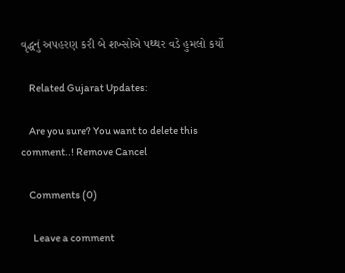વૃદ્ધનું અપહરણ કરી બે શખ્સોએ પથ્થર વડે હુમલો કર્યો

    Related Gujarat Updates:

    Are you sure? You want to delete this comment..! Remove Cancel

    Comments (0)

      Leave a comment